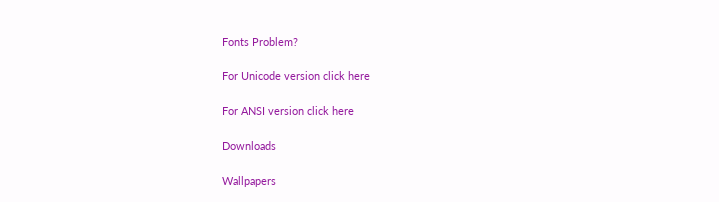Fonts Problem?

For Unicode version click here

For ANSI version click here

Downloads

Wallpapers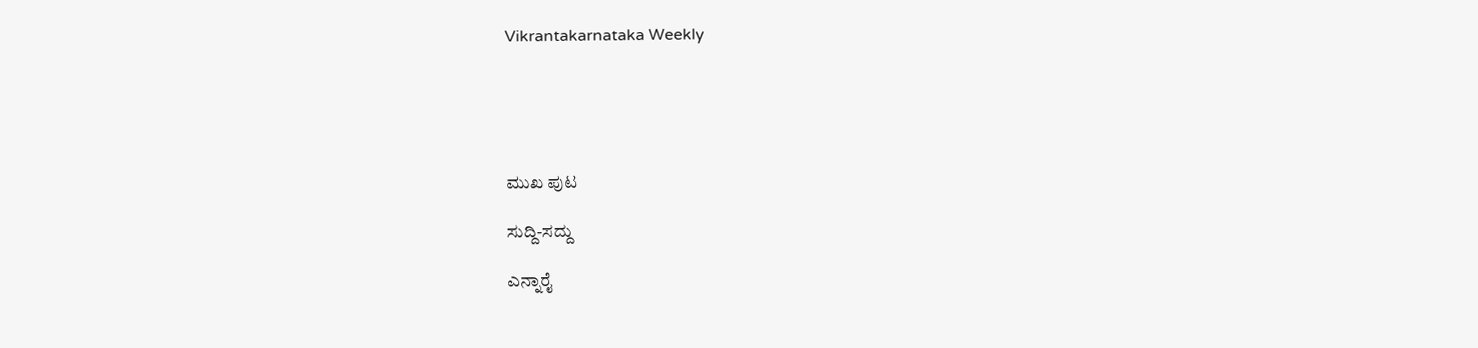Vikrantakarnataka Weekly





ಮುಖ ಪುಟ

ಸುದ್ದಿ-ಸದ್ದು

ಎನ್ನಾರೈ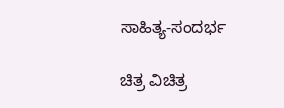ಸಾಹಿತ್ಯ-ಸಂದರ್ಭ

ಚಿತ್ರ ವಿಚಿತ್ರ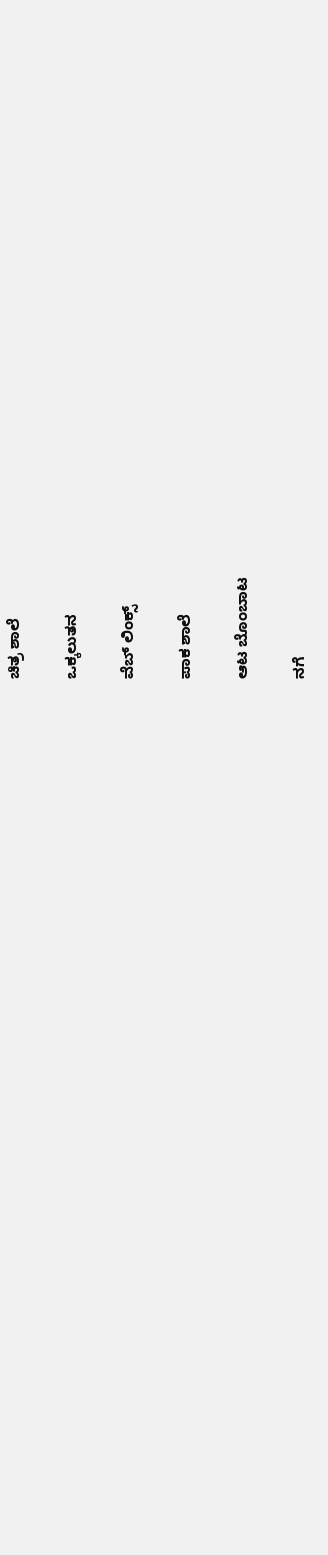ಚಿತ್ರ ಶಾಲೆ

ಒಕ್ಕಲುತನ

ವೆಬ್ ಲಿಂಕ್ಸ್

ಪಾಕ ಶಾಲೆ

ಆಟ ಬೊಂಬಾಟ

ನಗೆ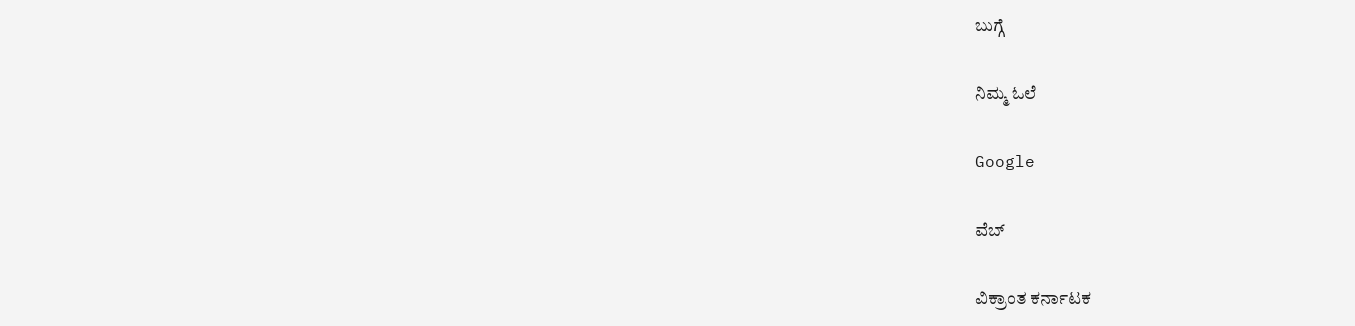ಬುಗ್ಗೆ

ನಿಮ್ಮ ಓಲೆ

Google

ವೆಬ್

ವಿಕ್ರಾಂತ ಕರ್ನಾಟಕ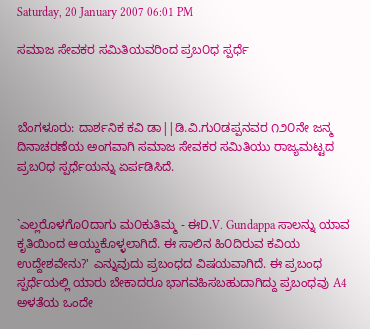Saturday, 20 January 2007 06:01 PM

ಸಮಾಜ ಸೇವಕರ ಸಮಿತಿಯವರಿಂದ ಪ್ರಬ೦ಧ ಸ್ಪರ್ಧೆ



ಬೆಂಗಳೂರು: ದಾರ್ಶನಿಕ ಕವಿ ಡಾ||ಡಿ.ವಿ.ಗು೦ಡಪ್ಪನವರ ೧೨೦ನೇ ಜನ್ಮ ದಿನಾಚರಣೆಯ ಅಂಗವಾಗಿ ಸಮಾಜ ಸೇವಕರ ಸಮಿತಿಯು ರಾಜ್ಯಮಟ್ಟದ ಪ್ರಬ೦ಧ ಸ್ಪರ್ಧೆಯನ್ನು ಏರ್ಪಡಿಸಿದೆ.


`ಎಲ್ಲರೊಳಗೊ೦ದಾಗು ಮ೦ಕುತಿಮ್ಮ - ಈD.V. Gundappa ಸಾಲನ್ನು ಯಾವ ಕೃತಿಯಿಂದ ಆಯ್ದುಕೊಳ್ಳಲಾಗಿದೆ. ಈ ಸಾಲಿನ ಹಿ೦ದಿರುವ ಕವಿಯ ಉದ್ದೇಶವೇನು?' ಎನ್ನುವುದು ಪ್ರಬಂಧದ ವಿಷಯವಾಗಿದೆ. ಈ ಪ್ರಬಂಧ ಸ್ಪರ್ಧೆಯಲ್ಲಿ ಯಾರು ಬೇಕಾದರೂ ಭಾಗವಹಿಸಬಹುದಾಗಿದ್ದು ಪ್ರಬಂಧವು A4 ಅಳತೆಯ ಒಂದೇ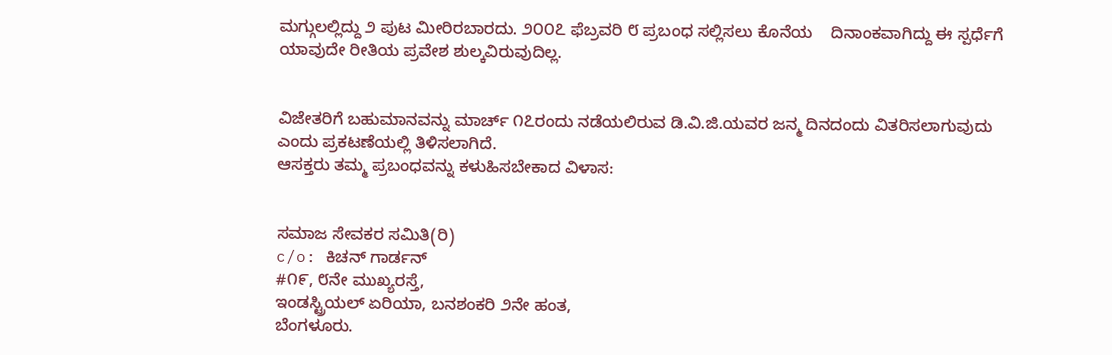ಮಗ್ಗುಲಲ್ಲಿದ್ದು ೨ ಪುಟ ಮೀರಿರಬಾರದು. ೨೦೦೭ ಫೆಬ್ರವರಿ ೮ ಪ್ರಬಂಧ ಸಲ್ಲಿಸಲು ಕೊನೆಯ    ದಿನಾಂಕವಾಗಿದ್ದು ಈ ಸ್ಪರ್ಧೆಗೆ ಯಾವುದೇ ರೀತಿಯ ಪ್ರವೇಶ ಶುಲ್ಕವಿರುವುದಿಲ್ಲ.


ವಿಜೇತರಿಗೆ ಬಹುಮಾನವನ್ನು ಮಾರ್ಚ್ ೧೭ರಂದು ನಡೆಯಲಿರುವ ಡಿ.ವಿ.ಜಿ.ಯವರ ಜನ್ಮ ದಿನದಂದು ವಿತರಿಸಲಾಗುವುದು ಎಂದು ಪ್ರಕಟಣೆಯಲ್ಲಿ ತಿಳಿಸಲಾಗಿದೆ.
ಆಸಕ್ತರು ತಮ್ಮ ಪ್ರಬಂಧವನ್ನು ಕಳುಹಿಸಬೇಕಾದ ವಿಳಾಸ:


ಸಮಾಜ ಸೇವಕರ ಸಮಿತಿ(ರಿ)
c/o: ಕಿಚನ್ ಗಾರ್ಡನ್
#೧೯, ೮ನೇ ಮುಖ್ಯರಸ್ತೆ,
ಇಂಡಸ್ಟ್ರಿಯಲ್ ಏರಿಯಾ, ಬನಶಂಕರಿ ೨ನೇ ಹಂತ,
ಬೆಂಗಳೂರು.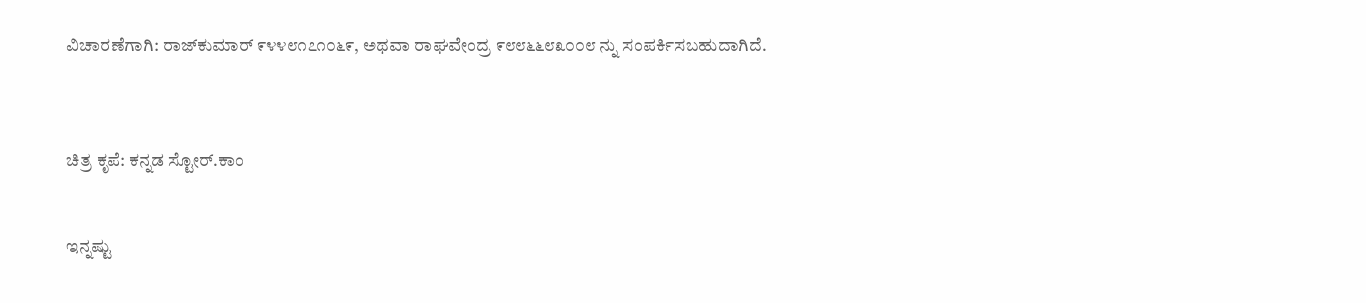ವಿಚಾರಣೆಗಾಗಿ: ರಾಜ್‌ಕುಮಾರ್ ೯೪೪೮೧೭೧೦೬೯, ಅಥವಾ ರಾಘವೇಂದ್ರ ೯೮೮೬೬೮೩೦೦೮ ನ್ನು ಸಂಪರ್ಕಿಸಬಹುದಾಗಿದೆ.



ಚಿತ್ರ ಕೃಪೆ: ಕನ್ನಡ ಸ್ಟೋರ್.ಕಾಂ


ಇನ್ನಷ್ಟು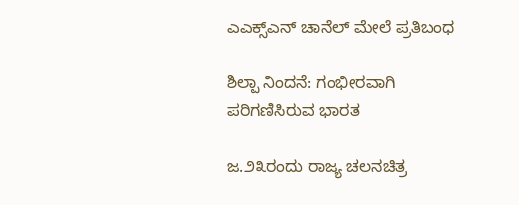ಎಎಕ್ಸ್‌ಎನ್ ಚಾನೆಲ್ ಮೇಲೆ ಪ್ರತಿಬಂಧ

ಶಿಲ್ಪಾ ನಿಂದನೆ: ಗಂಭೀರವಾಗಿ ಪರಿಗಣಿಸಿರುವ ಭಾರತ

ಜ.೨೩ರಂದು ರಾಜ್ಯ ಚಲನಚಿತ್ರ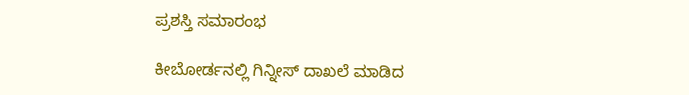ಪ್ರಶಸ್ತಿ ಸಮಾರಂಭ

ಕೀಬೋರ್ಡನಲ್ಲಿ ಗಿನ್ನೀಸ್ ದಾಖಲೆ ಮಾಡಿದ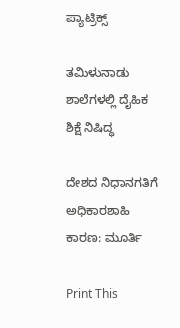ಪ್ಯಾಟ್ರಿಕ್ಸ್

ತಮಿಳುನಾಡು ಶಾಲೆಗಳಲ್ಲಿ ದೈಹಿಕ ಶಿಕ್ಷೆ ನಿಷಿದ್ಧ

ದೇಶದ ನಿಧಾನಗತಿಗೆ ಅಧಿಕಾರಶಾಹಿ ಕಾರಣ: ಮೂರ್ತಿ

Print This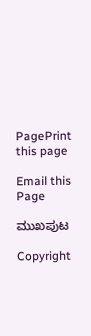PagePrint this page

Email this Page

ಮುಖಪುಟ

Copyright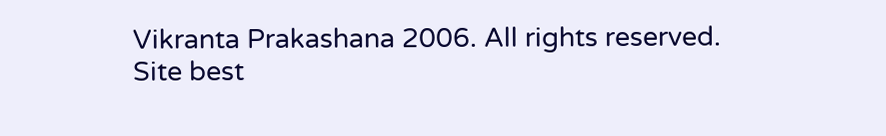Vikranta Prakashana 2006. All rights reserved.
Site best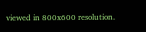viewed in 800x600 resolution.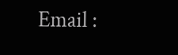Email :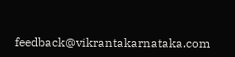feedback@vikrantakarnataka.com